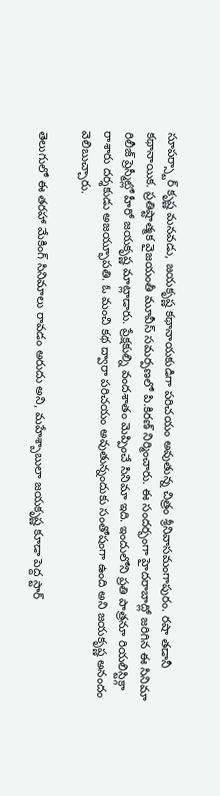సూపర్స్టార్ కృష్ణ మనవడు, జయకృష్ణ కథానాయకుడిగా పరిచయం అవుతున్న చిత్రం శ్రీనివాసమంగాపురం. రషా తడానీ కథానాయిక. ప్రతిష్టాత్మక వైజయంతీ మూవీస్ సమర్పణలో పి.కిరణ్ నిర్మించారు. ఈ సందర్భంగా హైదరాబాద్లో జరిగిన ఈ సినిమా రిలీజ్ ప్రెస్మీట్లో హీరో జయకృష్ణ మాట్లాడారు. ప్రేక్షకుల్ని వందశాతం మెప్పించే సినిమా ఇది. ఇందులోని ప్రతి పాత్రనూ రియలిస్టిక్గా రాశారు దర్శకుడు అజయ్భూపతి. ఓ మంచి కథ ద్వారా పరిచయం అవుతున్నందుకు సంతోషంగా ఉంది అని జయకృష్ణ అనందం వెలిబుచ్చారు.

తెలుగులో ఈ తరహా మేకింగ్ సినిమాలు రావడం అరుదు అని, మహేశ్బాబులా జయకృష్ణ కూడా పెద్ద స్టార్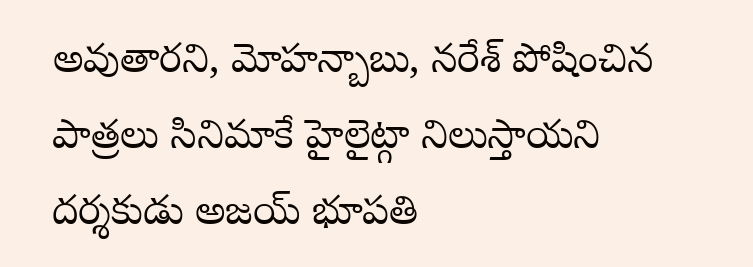అవుతారని, మోహన్బాబు, నరేశ్ పోషించిన పాత్రలు సినిమాకే హైలైట్గా నిలుస్తాయని దర్శకుడు అజయ్ భూపతి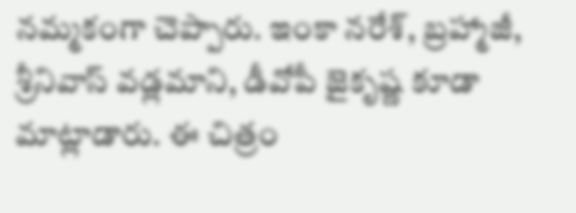నమ్మకంగా చెప్పారు. ఇంకా నరేశ్, బ్రహ్మాజీ, శ్రీనివాస్ వడ్లమాని, డీవోపీ జైకృష్ణ కూడా మాట్లాడారు. ఈ చిత్రం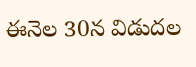ఈనెల 30న విడుదల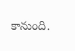కానుంది.